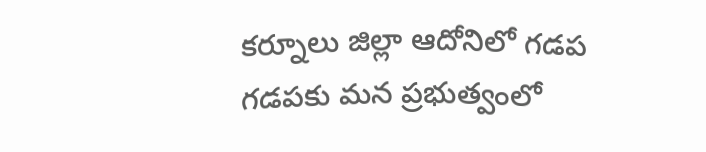కర్నూలు జిల్లా ఆదోనిలో గడప గడపకు మన ప్రభుత్వంలో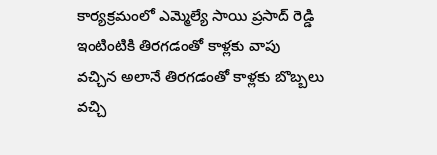కార్యక్రమంలో ఎమ్మెల్యే సాయి ప్రసాద్ రెడ్డి ఇంటింటికి తిరగడంతో కాళ్లకు వాపు వచ్చిన అలానే తిరగడంతో కాళ్లకు బొబ్బలు వచ్చి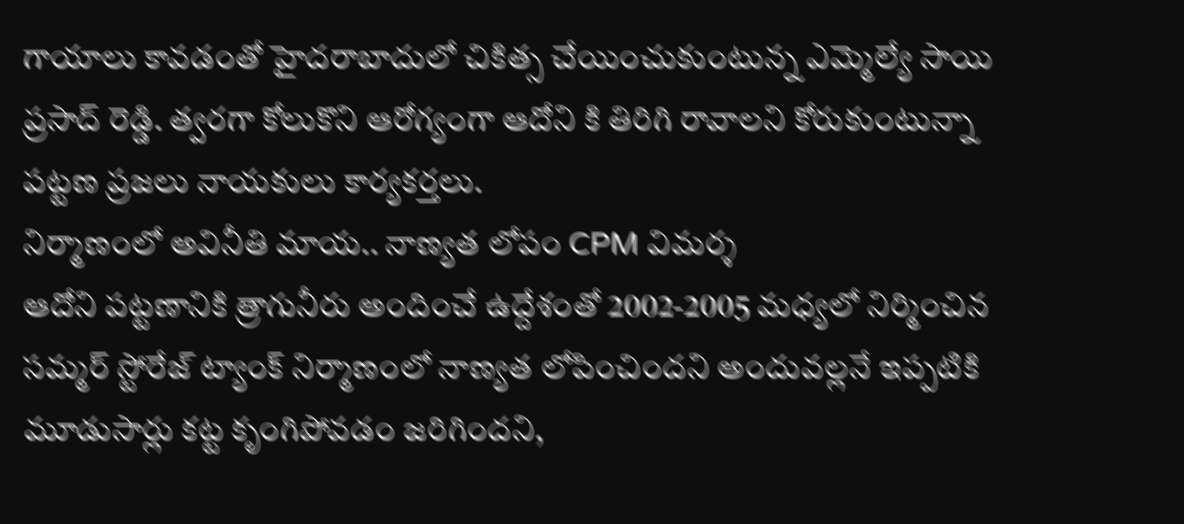గాయాలు కావడంతో హైదరాబాదులో చికిత్స చేయించుకుంటున్న ఎమ్మెల్యే సాయి ప్రసాద్ రెడ్డి. త్వరగా కోలుకొని ఆరోగ్యంగా ఆదోని కి తిరిగి రావాలని కోరుకుంటున్నా పట్టణ ప్రజలు నాయకులు కార్యకర్తలు.
నిర్మాణంలో అవినీతి మాయ.. నాణ్యత లోపం CPM విమర్శ
ఆదోని పట్టణానికి త్రాగునీరు అందించే ఉద్దేశంతో 2002-2005 మధ్యలో నిర్మించిన సమ్మర్ స్టోరేజ్ ట్యాంక్ నిర్మాణంలో నాణ్యత లోపించిందని అందువల్లనే ఇప్పటికి మూడుసార్లు కట్ట కృంగిపోవడం జరిగిందని,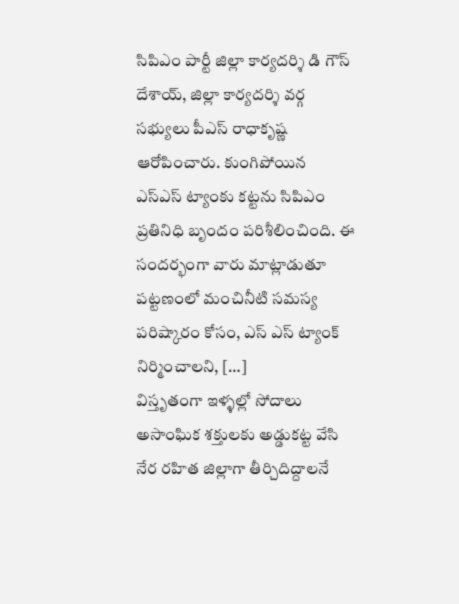సిపిఎం పార్టీ జిల్లా కార్యదర్శి డి గౌస్ దేశాయ్, జిల్లా కార్యదర్శి వర్గ సభ్యులు పీఎస్ రాధాకృష్ణ ఆరోపించారు. కుంగిపోయిన ఎస్ఎస్ ట్యాంకు కట్టను సిపిఎం ప్రతినిధి బృందం పరిశీలించింది. ఈ సందర్భంగా వారు మాట్లాడుతూ పట్టణంలో మంచినీటి సమస్య పరిష్కారం కోసం, ఎస్ ఎస్ ట్యాంక్ నిర్మించాలని, […]
విస్తృతంగా ఇళ్ళల్లో సోదాలు
అసాంఘిక శక్తులకు అడ్డుకట్ట వేసి నేర రహిత జిల్లాగా తీర్చిదిద్దాలనే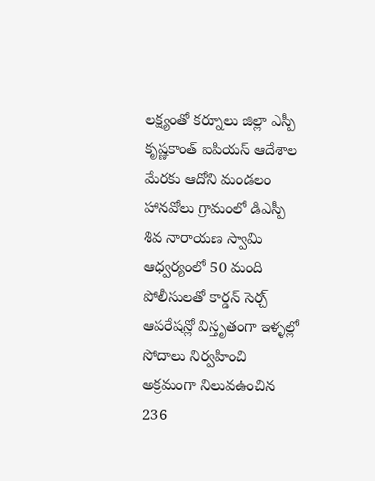లక్ష్యంతో కర్నూలు జిల్లా ఎస్పీ కృష్ణకాంత్ ఐపియస్ ఆదేశాల మేరకు ఆదోని మండలం హానవోలు గ్రామంలో డిఎస్పీ శివ నారాయణ స్వామి ఆధ్వర్యంలో 50 మంది పోలీసులతో కార్డన్ సెర్చ్ ఆపరేషన్లో విస్తృతంగా ఇళ్ళల్లో సోదాలు నిర్వహించి అక్రమంగా నిలువఉంచిన 236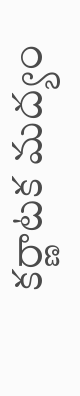కర్ణాటక మద్యం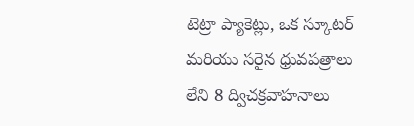టెట్రా ప్యాకెట్లు, ఒక స్కూటర్ మరియు సరైన ధ్రువపత్రాలు లేని 8 ద్విచక్రవాహనాలు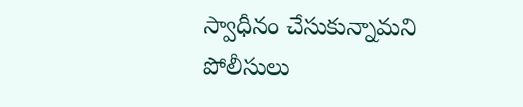స్వాధీనం చేసుకున్నామని పోలీసులు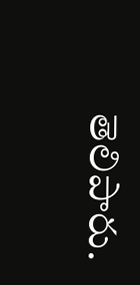తెలిపారు.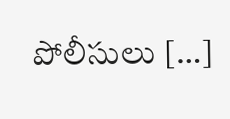పోలీసులు […]